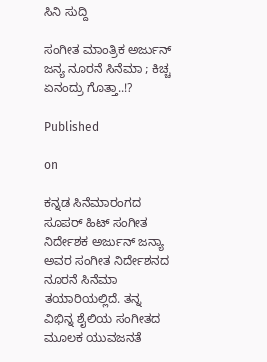ಸಿನಿ ಸುದ್ದಿ

ಸಂಗೀತ ಮಾಂತ್ರಿಕ ಅರ್ಜುನ್ ಜನ್ಯ ನೂರನೆ ಸಿನೆಮಾ ; ಕಿಚ್ಚ ಏನಂದ್ರು ಗೊತ್ತಾ..!?

Published

on

ಕನ್ನಡ ಸಿನೆಮಾ‌ರಂಗದ ಸೂಪರ್ ಹಿಟ್ ಸಂಗೀತ ನಿರ್ದೇಶಕ ಅರ್ಜುನ್ ಜನ್ಯಾ ಅವರ ಸಂಗೀತ ನಿರ್ದೇಶನದ ನೂರನೆ ಸಿನೆಮಾ ತಯಾರಿಯಲ್ಲಿದೆ. ತನ್ನ ವಿಭಿನ್ನ ಶೈಲಿಯ ಸಂಗೀತದ ಮೂಲಕ ಯುವಜನತೆ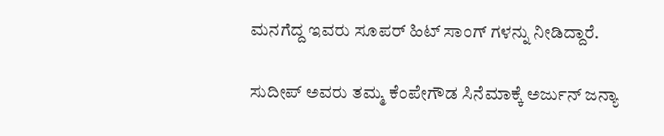ಮನಗೆದ್ದ ಇವರು ಸೂಪರ್ ಹಿಟ್ ಸಾಂಗ್ ಗಳನ್ನು ನೀಡಿದ್ದಾರೆ.

ಸುದೀಪ್ ಅವರು ತಮ್ಮ ಕೆಂಪೇಗೌಡ ಸಿನೆಮಾಕ್ಕೆ ಅರ್ಜುನ್ ಜನ್ಯಾ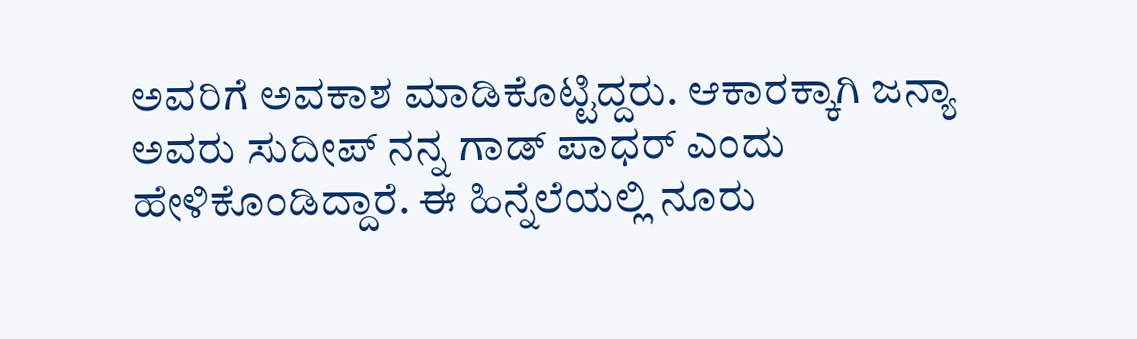ಅವರಿಗೆ ಅವಕಾಶ ಮಾಡಿಕೊಟ್ಟಿದ್ದರು‌. ಆಕಾರಕ್ಕಾಗಿ ಜನ್ಯಾ ಅವರು ಸುದೀಪ್ ನನ್ನ ಗಾಡ್ ಪಾಧರ್ ಎಂದು ಹೇಳಿಕೊಂಡಿದ್ದಾರೆ. ಈ ಹಿನ್ನೆಲೆಯಲ್ಲಿ ನೂರು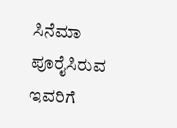ಸಿನೆಮಾ ಪೂರೈಸಿರುವ ಇವರಿಗೆ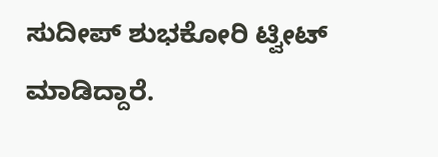ಸುದೀಪ್ ಶುಭಕೋರಿ ಟ್ವೀಟ್ ಮಾಡಿದ್ದಾರೆ.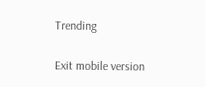Trending

Exit mobile version